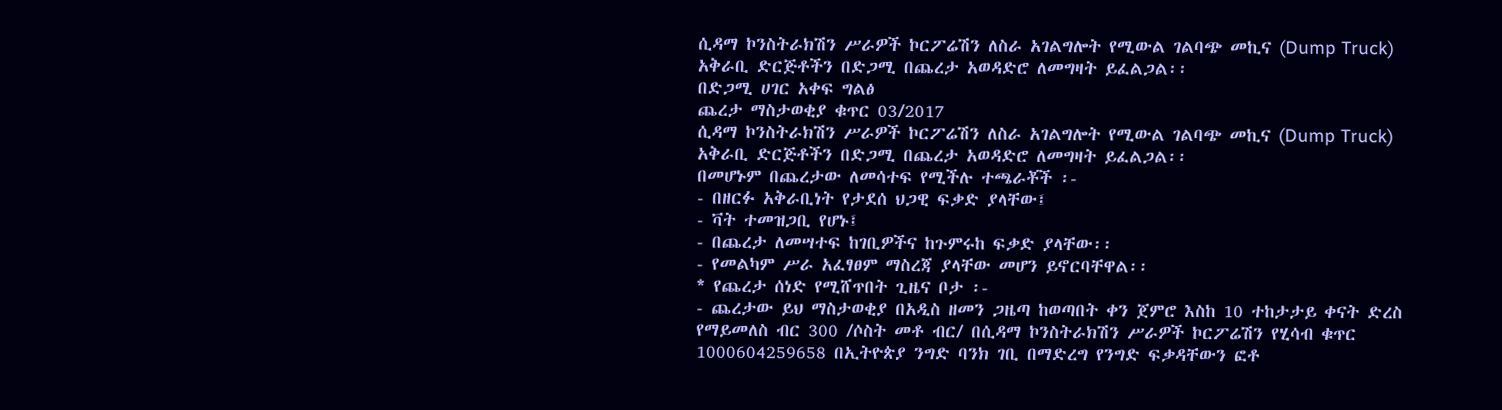ሲዳማ ኮንስትራክሽን ሥራዎች ኮርፖሬሽን ለስራ አገልግሎት የሚውል ገልባጭ መኪና (Dump Truck) አቅራቢ ድርጅቶችን በድጋሚ በጨረታ አወዳድሮ ለመግዛት ይፈልጋል፡፡
በድጋሚ ሀገር አቀፍ ግልፅ
ጨረታ ማስታወቂያ ቁጥር 03/2017
ሲዳማ ኮንስትራክሽን ሥራዎች ኮርፖሬሽን ለስራ አገልግሎት የሚውል ገልባጭ መኪና (Dump Truck) አቅራቢ ድርጅቶችን በድጋሚ በጨረታ አወዳድሮ ለመግዛት ይፈልጋል፡፡
በመሆኑም በጨረታው ለመሳተፍ የሚችሉ ተጫራቾች ፡-
- በዘርፉ አቅራቢነት የታደሰ ህጋዊ ፍቃድ ያላቸው፤
- ቫት ተመዝጋቢ የሆኑ፤
- በጨረታ ለመሣተፍ ከገቢዎችና ከጉምሩከ ፍቃድ ያላቸው፡፡
- የመልካም ሥራ አፈፃፀም ማስረጃ ያላቸው መሆን ይኖርባቸዋል፡፡
* የጨረታ ሰነድ የሚሸጥበት ጊዜና ቦታ ፡-
- ጨረታው ይህ ማስታወቂያ በአዲስ ዘመን ጋዜጣ ከወጣበት ቀን ጀምሮ እስከ 10 ተከታታይ ቀናት ድረስ የማይመለስ ብር 300 /ሶስት መቶ ብር/ በሲዳማ ኮንስትራክሽን ሥራዎች ኮርፖሬሽን የሂሳብ ቁጥር 1000604259658 በኢትዮጵያ ንግድ ባንክ ገቢ በማድረግ የንግድ ፍቃዳቸውን ፎቶ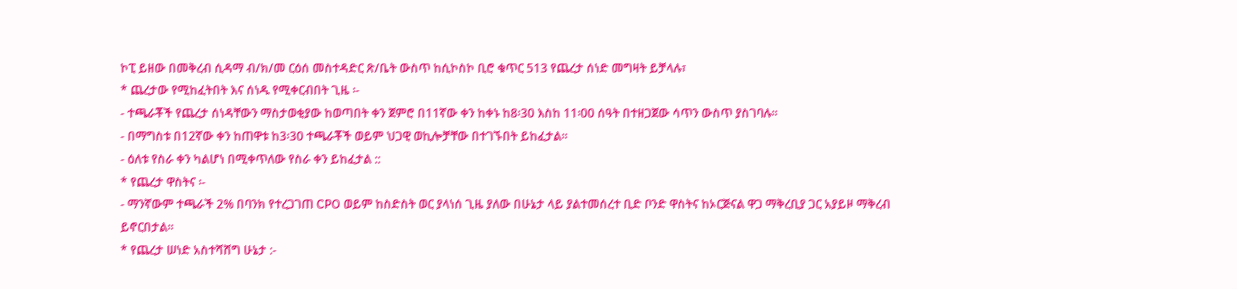ኮፒ ይዘው በመቅረብ ሲዳማ ብ/ክ/መ ርዕሰ መስተዳድር ጽ/ቤት ውስጥ ከሲኮስኮ ቢሮ ቁጥር 513 የጨረታ ሰነድ መግዛት ይቻላሉ፣
* ጨረታው የሚከፈትበት እና ሰነዱ የሚቀርብበት ጊዜ ፡-
- ተጫራቾች የጨረታ ሰነዳቸውን ማስታወቂያው ከወጣበት ቀን ጀምሮ በ11ኛው ቀን ከቀኑ ከ8፡30 እስከ 11፡00 ሰዓት በተዘጋጀው ሳጥን ውስጥ ያስገባሉ፡፡
- በማግስቱ በ12ኛው ቀን ከጠዋቱ ከ3፡30 ተጫራቾች ወይም ህጋዊ ወኪሎቻቸው በተገኙበት ይከፈታል፡፡
- ዕለቱ የስራ ቀን ካልሆነ በሚቀጥለው የስራ ቀን ይከፈታል ::
* የጨረታ ዋስትና ፡-
- ማንኛውም ተጫራች 2% በባንክ የተረጋገጠ CPO ወይም ከስድስት ወር ያላነሰ ጊዜ ያለው በሁኔታ ላይ ያልተመሰረተ ቢድ ቦንድ ዋስትና ከኦርጅናል ዋጋ ማቅረቢያ ጋር አያይዞ ማቅረብ ይኖርበታል፡፡
* የጨረታ ሠነድ አስተሻሸግ ሁኔታ :-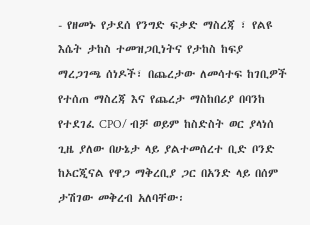- የዘመኑ የታደሰ የንግድ ፍቃድ ማስረጃ ፣ የልዩ እሴት ታከስ ተመዝጋቢነትና የታከስ ከፍያ ማረጋገጫ ሰነዶች፣ በጨረታው ለመሳተፍ ከገቢዎች የተሰጠ ማስረጃ እና የጨረታ ማስከበሪያ በባንከ የተደገፈ CPO/ ብቻ ወይም ከስድስት ወር ያላነሰ ጊዜ ያለው በሁኔታ ላይ ያልተመሰረተ ቢድ ቦንድ ከኦርጂናል የዋጋ ማቅረቢያ ጋር በአንድ ላይ በሰም ታሽገው መቅረብ አለባቸው፡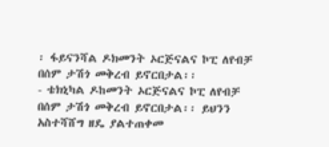፡ ፋይናንሻል ዶክመንት ኦርጅናልና ኮፒ ለየብቻ በሰም ታሽጎ መቅረብ ይኖርበታል፡፡
- ቴክኒካል ዶከመንት ኦርጅናልና ኮፒ ለየብቻ በሰም ታሽጎ መቅረብ ይኖርበታል፡፡ ይህንን አስተሻሸግ ዘዴ ያልተጠቀመ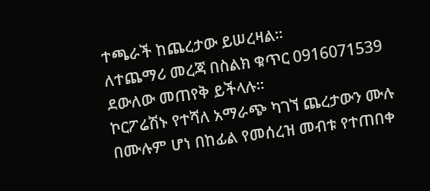ተጫራች ከጨረታው ይሠረዛል፡፡
ለተጨማሪ መረጃ በስልክ ቁጥር 0916071539 ደውለው መጠየቅ ይችላሉ፡፡
ኮርፖሬሽኑ የተሻለ አማራጭ ካገኘ ጨረታውን ሙሉ በሙሉም ሆነ በከፊል የመሰረዝ መብቱ የተጠበቀ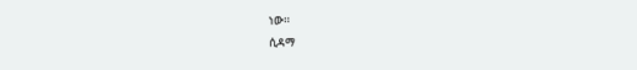ነው፡፡
ሲዳማ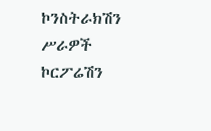ኮንስትራክሽን ሥራዎች ኮርፖሬሽን